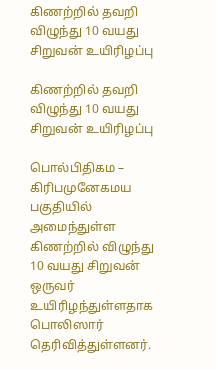கிணற்றில் தவறி விழுந்து 10 வயது சிறுவன் உயிரிழப்பு

கிணற்றில் தவறி விழுந்து 10 வயது சிறுவன் உயிரிழப்பு

பொல்பிதிகம – கிரிபமுனேகமய பகுதியில் அமைந்துள்ள கிணற்றில் விழுந்து 10 வயது சிறுவன் ஒருவர் உயிரிழந்துள்ளதாக பொலிஸார் தெரிவித்துள்ளனர்.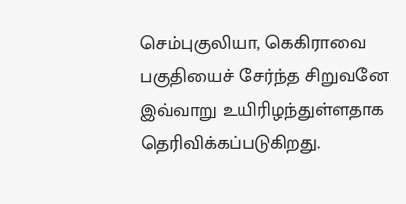செம்புகுலியா, கெகிராவை பகுதியைச் சேர்ந்த சிறுவனே இவ்வாறு உயிரிழந்துள்ளதாக தெரிவிக்கப்படுகிறது.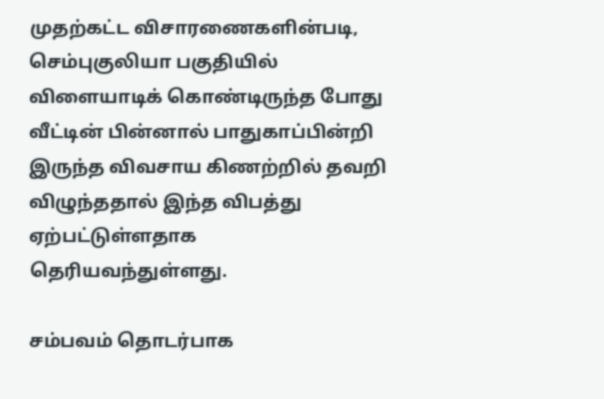முதற்கட்ட விசாரணைகளின்படி, செம்புகுலியா பகுதியில் விளையாடிக் கொண்டிருந்த போது வீட்டின் பின்னால் பாதுகாப்பின்றி இருந்த விவசாய கிணற்றில் தவறி விழுந்ததால் இந்த விபத்து ஏற்பட்டுள்ளதாக தெரியவந்துள்ளது.

சம்பவம் தொடர்பாக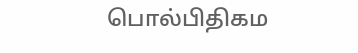பொல்பிதிகம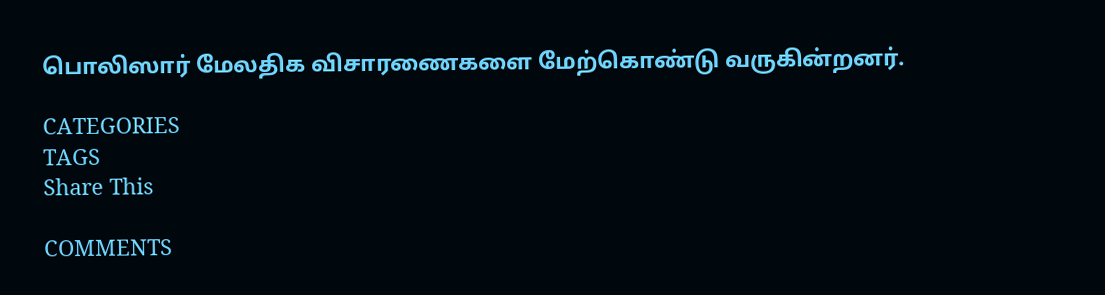பொலிஸார் மேலதிக விசாரணைகளை மேற்கொண்டு வருகின்றனர்.

CATEGORIES
TAGS
Share This

COMMENTS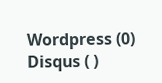Wordpress (0)
Disqus ( )